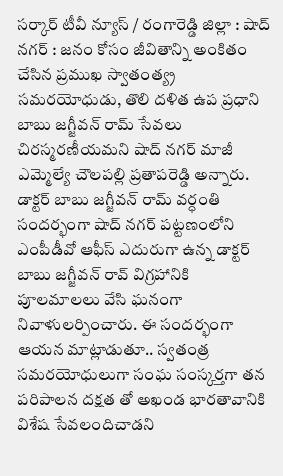సర్కార్ టీవీ న్యూస్ / రంగారెడ్డి జిల్లా : షాద్ నగర్ : జనం కోసం జీవితాన్ని అంకితం చేసిన ప్రముఖ స్వాతంత్య్ర సమరయోధుడు, తొలి దళిత ఉప ప్రధాని బాబు జగ్జీవన్ రామ్ సేవలు చిరస్మరణీయమని షాద్ నగర్ మాజీ ఎమ్మెల్యే చౌలపల్లి ప్రతాపరెడ్డి అన్నారు. డాక్టర్ బాబు జగ్జీవన్ రామ్ వర్ధంతి సందర్భంగా షాద్ నగర్ పట్టణంలోని ఎంపీడీవో ఆఫీస్ ఎదురుగా ఉన్న డాక్టర్ బాబు జగ్జీవన్ రావ్ విగ్రహానికి పూలమాలలు వేసి ఘనంగా నివాళులర్పించారు. ఈ సందర్భంగా ఆయన మాట్లాడుతూ.. స్వతంత్ర సమరయోధులుగా సంఘ సంస్కర్తగా తన పరిపాలన దక్షత తో అఖండ భారతావానికి విశేష సేవలందిచాడని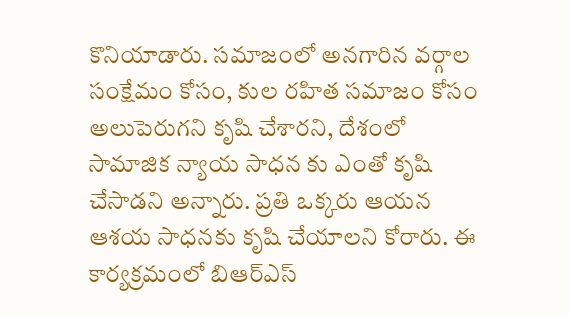కొనియాడారు. సమాజంలో అనగారిన వర్గాల సంక్షేమం కోసం, కుల రహిత సమాజం కోసం అలుపెరుగని కృషి చేశారని, దేశంలో సామాజిక న్యాయ సాధన కు ఎంతో కృషి చేసాడని అన్నారు. ప్రతి ఒక్కరు ఆయన ఆశయ సాధనకు కృషి చేయాలని కోరారు. ఈ కార్యక్రమంలో బిఆర్ఎస్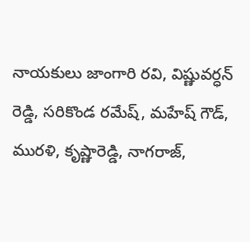నాయకులు జాంగారి రవి, విష్ణువర్ధన్ రెడ్డి, సరికొండ రమేష్, మహేష్ గౌడ్, మురళి, కృష్ణారెడ్డి, నాగరాజ్,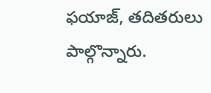ఫయాజ్, తదితరులు పాల్గొన్నారు.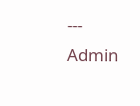---
Admin